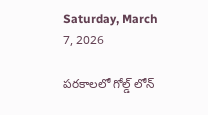Saturday, March 7, 2026

పరకాలలో గోల్డ్ లోన్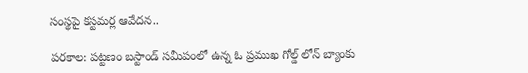సంస్థపై కస్టమర్ల ఆవేదన..

పరకాల: పట్టణం బస్టాండ్ సమీపంలో ఉన్న ఓ ప్రముఖ గోల్డ్ లోన్ బ్యాంకు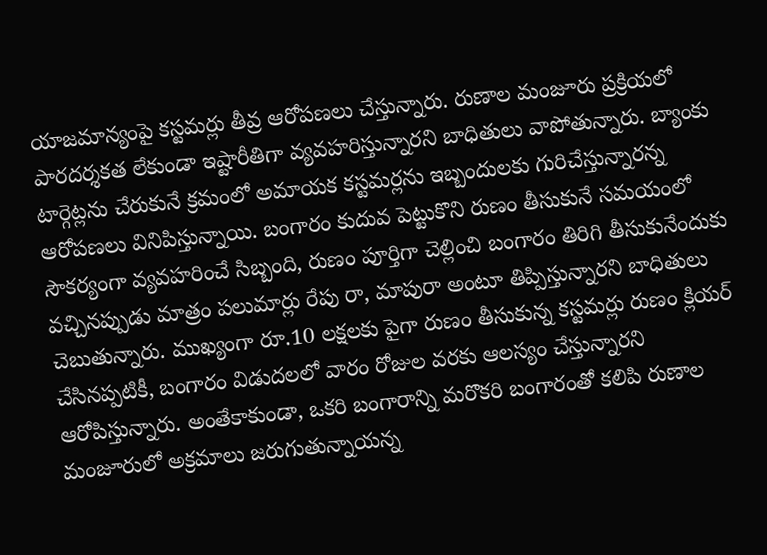యాజమాన్యంపై కస్టమర్లు తీవ్ర ఆరోపణలు చేస్తున్నారు. రుణాల మంజూరు ప్రక్రియలో పారదర్శకత లేకుండా ఇష్టారీతిగా వ్యవహరిస్తున్నారని బాధితులు వాపోతున్నారు. బ్యాంకు టార్గెట్లను చేరుకునే క్రమంలో అమాయక కస్టమర్లను ఇబ్బందులకు గురిచేస్తున్నారన్న ఆరోపణలు వినిపిస్తున్నాయి. బంగారం కుదువ పెట్టుకొని రుణం తీసుకునే సమయంలో సౌకర్యంగా వ్యవహరించే సిబ్బంది, రుణం పూర్తిగా చెల్లించి బంగారం తిరిగి తీసుకునేందుకు వచ్చినప్పుడు మాత్రం పలుమార్లు రేపు రా, మాపురా అంటూ తిప్పిస్తున్నారని బాధితులు చెబుతున్నారు. ముఖ్యంగా రూ.10 లక్షలకు పైగా రుణం తీసుకున్న కస్టమర్లు రుణం క్లియర్ చేసినప్పటికీ, బంగారం విడుదలలో వారం రోజుల వరకు ఆలస్యం చేస్తున్నారని ఆరోపిస్తున్నారు. అంతేకాకుండా, ఒకరి బంగారాన్ని మరొకరి బంగారంతో కలిపి రుణాల మంజూరులో అక్రమాలు జరుగుతున్నాయన్న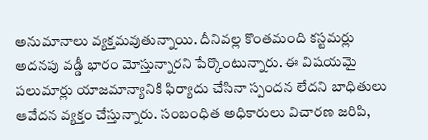అనుమానాలు వ్యక్తమవుతున్నాయి. దీనివల్ల కొంతమంది కస్టమర్లు అదనపు వడ్డీ భారం మోస్తున్నారని పేర్కొంటున్నారు. ఈ విషయమై పలుమార్లు యాజమాన్యానికి ఫిర్యాదు చేసినా స్పందన లేదని బాధితులు ఆవేదన వ్యక్తం చేస్తున్నారు. సంబంధిత అధికారులు విచారణ జరిపి,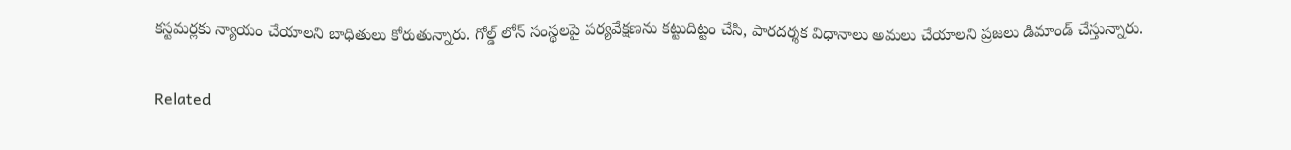కస్టమర్లకు న్యాయం చేయాలని బాధితులు కోరుతున్నారు. గోల్డ్ లోన్ సంస్థలపై పర్యవేక్షణను కట్టుదిట్టం చేసి, పారదర్శక విధానాలు అమలు చేయాలని ప్రజలు డిమాండ్ చేస్తున్నారు.

Related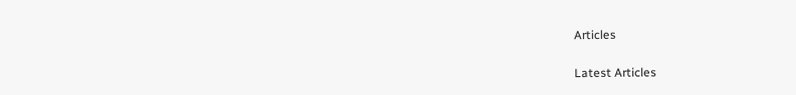Articles

Latest Articles